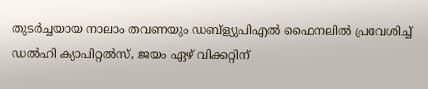തുടർച്ചയായ നാലാം തവണയും ഡബ്ള്യുപിഎൽ ഫൈനലിൽ പ്രവേശിച്ച് ഡൽഹി ക്യാപിറ്റൽസ്, ജയം ഏഴ് വിക്കറ്റിന്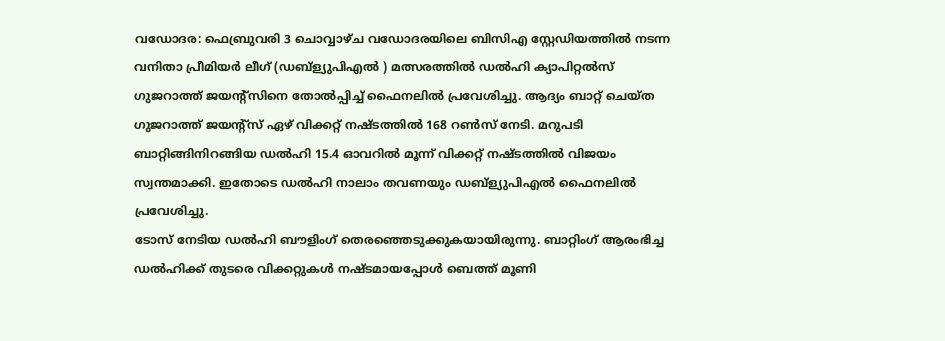വഡോദര: ഫെബ്രുവരി 3 ചൊവ്വാഴ്ച വഡോദരയിലെ ബിസിഎ സ്റ്റേഡിയത്തിൽ നടന്ന വനിതാ പ്രീമിയർ ലീഗ് (ഡബ്ള്യുപിഎൽ ) മത്സരത്തിൽ ഡൽഹി ക്യാപിറ്റൽസ് ഗുജറാത്ത് ജയന്റ്സിനെ തോൽപ്പിച്ച് ഫൈനലിൽ പ്രവേശിച്ചു. ആദ്യം ബാറ്റ് ചെയ്ത ഗുജറാത്ത് ജയന്റ്സ് ഏഴ് വിക്കറ്റ് നഷ്ടത്തിൽ 168 റൺസ് നേടി. മറുപടി ബാറ്റിങ്ങിനിറങ്ങിയ ഡൽഹി 15.4 ഓവറിൽ മൂന്ന് വിക്കറ്റ് നഷ്ടത്തിൽ വിജയം സ്വന്തമാക്കി. ഇതോടെ ഡൽഹി നാലാം തവണയും ഡബ്ള്യുപിഎൽ ഫൈനലിൽ പ്രവേശിച്ചു.
ടോസ് നേടിയ ഡൽഹി ബൗളിംഗ് തെരഞ്ഞെടുക്കുകയായിരുന്നു. ബാറ്റിംഗ് ആരംഭിച്ച ഡൽഹിക്ക് തുടരെ വിക്കറ്റുകൾ നഷ്ടമായപ്പോൾ ബെത്ത് മൂണി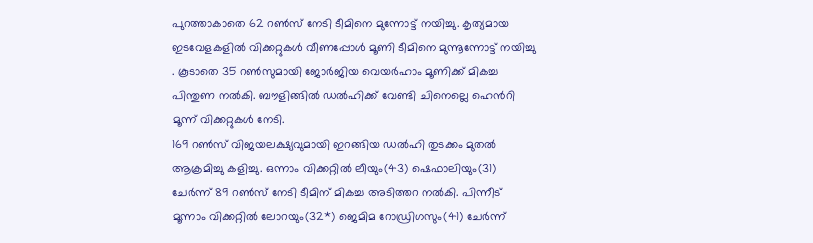പുറത്താകാതെ 62 റൺസ് നേടി ടീമിനെ മുന്നോട്ട് നയിച്ചു. കൃത്യമായ ഇടവേളകളിൽ വിക്കറ്റുകൾ വീണപ്പോൾ മൂണി ടീമിനെ മുന്നൂന്നോട്ട് നയിച്ചു . കൂടാതെ 35 റൺസുമായി ജോർജിയ വെയർഹാം മൂണിക്ക് മികച്ച പിന്തുണ നൽകി. ബൗളിങ്ങിൽ ഡൽഹിക്ക് വേണ്ടി ചിനെല്ലെ ഹെൻറി മൂന്ന് വിക്കറ്റുകൾ നേടി.
169 റൺസ് വിജയലക്ഷ്യവുമായി ഇറങ്ങിയ ഡൽഹി തുടക്കം മുതൽ ആക്രമിച്ചു കളിച്ചു. ഒന്നാം വിക്കറ്റിൽ ലീയും(43) ഷെഫാലിയും(31) ചേർന്ന് 89 റൺസ് നേടി ടീമിന് മികച്ച അടിത്തറ നൽകി. പിന്നീട് മൂന്നാം വിക്കറ്റിൽ ലോറയും(32*) ജെമിമ റോഡ്രിഗസും(41) ചേർന്ന്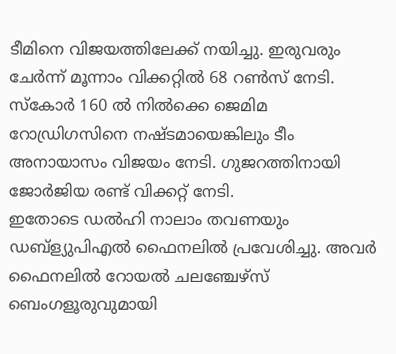ടീമിനെ വിജയത്തിലേക്ക് നയിച്ചു. ഇരുവരും ചേർന്ന് മൂന്നാം വിക്കറ്റിൽ 68 റൺസ് നേടി. സ്കോർ 160 ൽ നിൽക്കെ ജെമിമ റോഡ്രിഗസിനെ നഷ്ടമായെങ്കിലും ടീം അനായാസം വിജയം നേടി. ഗുജറത്തിനായി ജോർജിയ രണ്ട് വിക്കറ്റ് നേടി.
ഇതോടെ ഡൽഹി നാലാം തവണയും ഡബ്ള്യുപിഎൽ ഫൈനലിൽ പ്രവേശിച്ചു. അവർ ഫൈനലിൽ റോയൽ ചലഞ്ചേഴ്സ് ബെംഗളൂരുവുമായി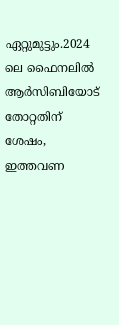ഏറ്റുമുട്ടും.2024 ലെ ഫൈനലിൽ ആർസിബിയോട് തോറ്റതിന് ശേഷം, ഇത്തവണ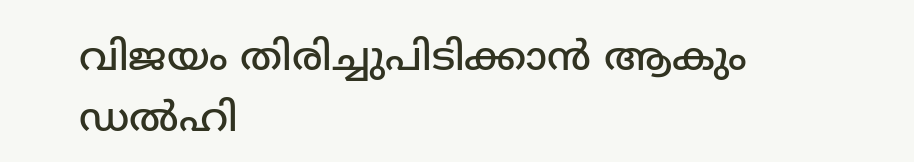വിജയം തിരിച്ചുപിടിക്കാൻ ആകും ഡൽഹി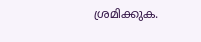ശ്രമിക്കുക.